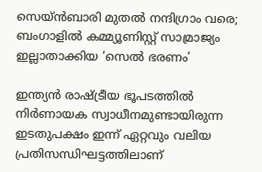സെയ്ൻബാരി മുതൽ നന്ദിഗ്രാം വരെ; ബംഗാളിൽ കമ്മ്യൂണിസ്റ്റ് സാമ്രാജ്യം ഇല്ലാതാക്കിയ ‘സെൽ ഭരണം’

ഇന്ത്യൻ രാഷ്ട്രീയ ഭൂപടത്തിൽ നിർണായക സ്വാധീനമുണ്ടായിരുന്ന ഇടതുപക്ഷം ഇന്ന് ഏറ്റവും വലിയ പ്രതിസന്ധിഘട്ടത്തിലാണ്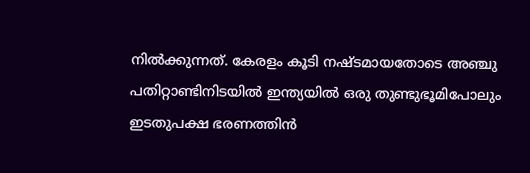നിൽക്കുന്നത്. കേരളം കൂടി നഷ്ടമായതോടെ അഞ്ചു പതിറ്റാണ്ടിനിടയിൽ ഇന്ത്യയിൽ ഒരു തുണ്ടുഭൂമിപോലും ഇടതുപക്ഷ ഭരണത്തിൻ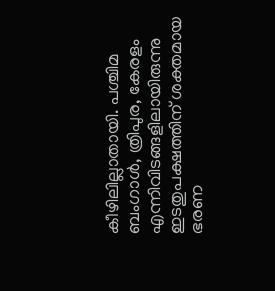കീഴിലില്ലാതായി. പശ്ചിമ ബംഗാൾ, ത്രിപുര, കേരളം എന്നിവിടങ്ങളിലായിരുന്നു ഇടതുപക്ഷത്തിന് ശക്തമായ ഭരണ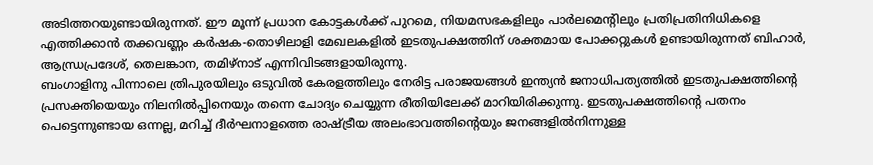അടിത്തറയുണ്ടായിരുന്നത്. ഈ മൂന്ന് പ്രധാന കോട്ടകൾക്ക് പുറമെ, നിയമസഭകളിലും പാർലമെന്റിലും പ്രതിപ്രതിനിധികളെ എത്തിക്കാൻ തക്കവണ്ണം കർഷക-തൊഴിലാളി മേഖലകളിൽ ഇടതുപക്ഷത്തിന് ശക്തമായ പോക്കറ്റുകൾ ഉണ്ടായിരുന്നത് ബിഹാർ, ആന്ധ്രപ്രദേശ്, തെലങ്കാന, തമിഴ്നാട് എന്നിവിടങ്ങളായിരുന്നു.
ബംഗാളിനു പിന്നാലെ ത്രിപുരയിലും ഒടുവിൽ കേരളത്തിലും നേരിട്ട പരാജയങ്ങൾ ഇന്ത്യൻ ജനാധിപത്യത്തിൽ ഇടതുപക്ഷത്തിന്റെ പ്രസക്തിയെയും നിലനിൽപ്പിനെയും തന്നെ ചോദ്യം ചെയ്യുന്ന രീതിയിലേക്ക് മാറിയിരിക്കുന്നു. ഇടതുപക്ഷത്തിന്റെ പതനം പെട്ടെന്നുണ്ടായ ഒന്നല്ല, മറിച്ച് ദീർഘനാളത്തെ രാഷ്ട്രീയ അലംഭാവത്തിന്റെയും ജനങ്ങളിൽനിന്നുള്ള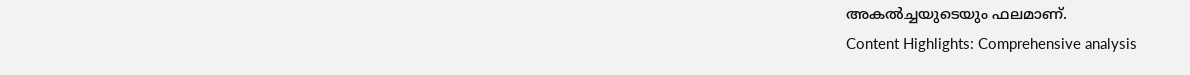അകൽച്ചയുടെയും ഫലമാണ്.
Content Highlights: Comprehensive analysis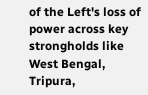of the Left's loss of power across key strongholds like West Bengal, Tripura,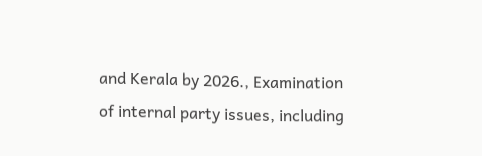and Kerala by 2026., Examination of internal party issues, including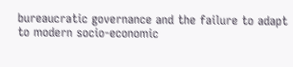bureaucratic governance and the failure to adapt to modern socio-economic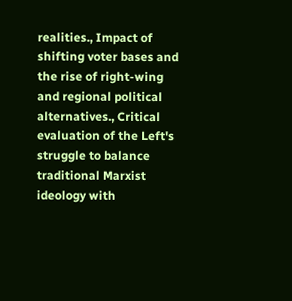realities., Impact of shifting voter bases and the rise of right-wing and regional political alternatives., Critical evaluation of the Left's struggle to balance traditional Marxist ideology with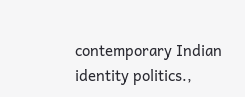contemporary Indian identity politics.,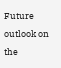Future outlook on the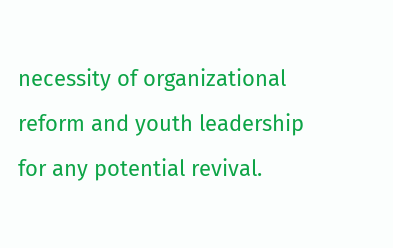necessity of organizational reform and youth leadership for any potential revival.